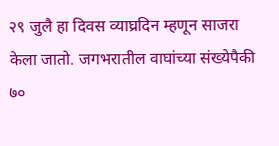२९ जुलै हा दिवस व्याघ्रदिन म्हणून साजरा केला जातो. जगभरातील वाघांच्या संख्येपैकी ७०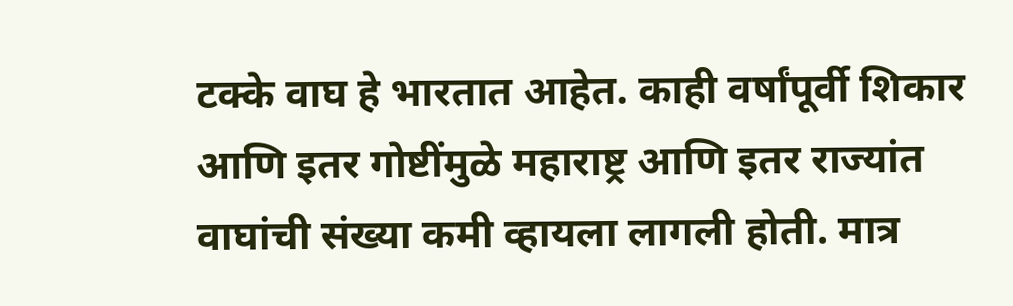टक्के वाघ हे भारतात आहेत. काही वर्षांपूर्वी शिकार आणि इतर गोष्टींमुळे महाराष्ट्र आणि इतर राज्यांत वाघांची संख्या कमी व्हायला लागली होती. मात्र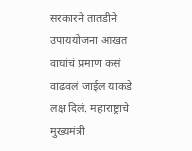सरकारने तातडीने उपाययोजना आखत वाघांचं प्रमाण कसं वाढवलं जाईल याकडे लक्ष दिलं. महाराष्ट्राचे मुख्यमंत्री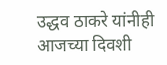उद्धव ठाकरे यांनीही आजच्या दिवशी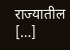राज्यातील […]